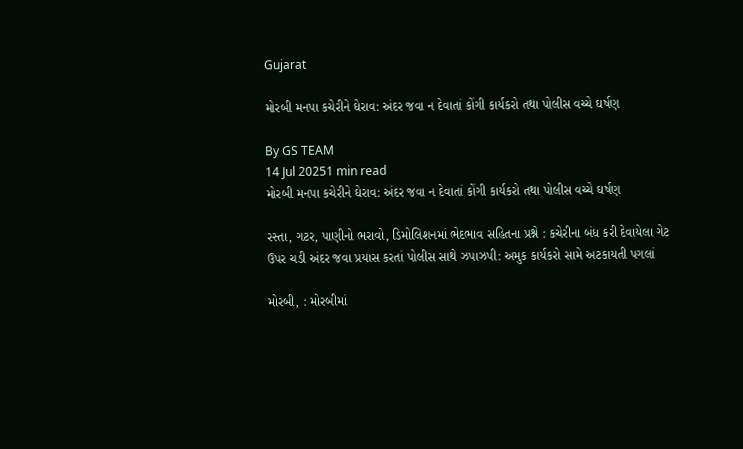Gujarat

મોરબી મનપા કચેરીને ઘેરાવ: અંદર જવા ન દેવાતાં કોંગી કાર્યકરો તથા પોલીસ વચ્ચે ઘર્ષણ

By GS TEAM
14 Jul 20251 min read
મોરબી મનપા કચેરીને ઘેરાવ: અંદર જવા ન દેવાતાં કોંગી કાર્યકરો તથા પોલીસ વચ્ચે ઘર્ષણ

રસ્તા, ગટર, પાણીનો ભરાવો, ડિમોલિશનમાં ભેદભાવ સહિતના પ્રશ્ને : કચેરીના બંધ કરી દેવાયેલા ગેટ ઉપર ચડી અંદર જવા પ્રયાસ કરતાં પોલીસ સાથે ઝપાઝપી: અમુક કાર્યકરો સામે અટકાયતી પગલાં

મોરબી, : મોરબીમાં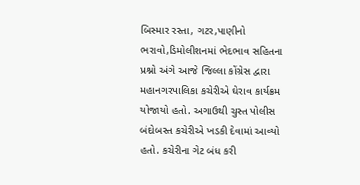બિસ્માર રસ્તા, ગટર,પાણીનો ભરાવો,ડિમોલીશનમાં ભેદભાવ સહિતના પ્રશ્નો અંગે આજે જિલ્લા કોંગ્રેસ દ્વારા મહાનગરપાલિકા કચેરીએ ઘેરાવ કાર્યક્રમ યોજાયો હતો. અગાઉથી ચુસ્ત પોલીસ બંદોબસ્ત કચેરીએ ખડકી દેવામાં આવ્યો હતો. કચેરીના ગેટ બંધ કરી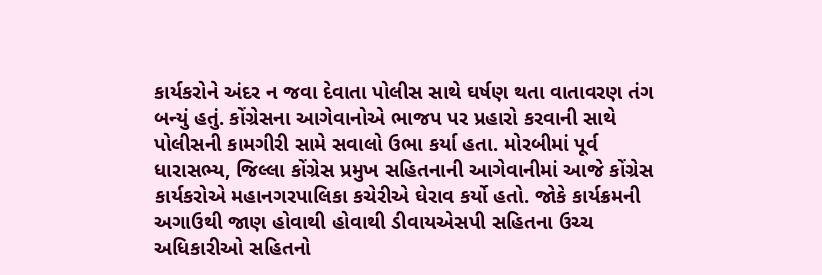કાર્યકરોને અંદર ન જવા દેવાતા પોલીસ સાથે ઘર્ષણ થતા વાતાવરણ તંગ બન્યું હતું. કોંગ્રેસના આગેવાનોએ ભાજપ પર પ્રહારો કરવાની સાથે પોલીસની કામગીરી સામે સવાલો ઉભા કર્યા હતા. મોરબીમાં પૂર્વ ધારાસભ્ય, જિલ્લા કોંગ્રેસ પ્રમુખ સહિતનાની આગેવાનીમાં આજે કોંગ્રેસ કાર્યકરોએ મહાનગરપાલિકા કચેરીએ ઘેરાવ કર્યો હતો. જોકે કાર્યક્રમની અગાઉથી જાણ હોવાથી હોવાથી ડીવાયએસપી સહિતના ઉચ્ચ અધિકારીઓ સહિતનો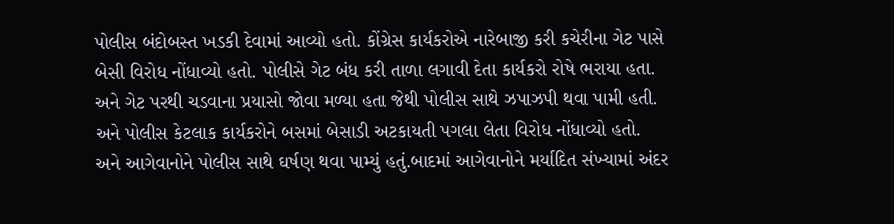પોલીસ બંદોબસ્ત ખડકી દેવામાં આવ્યો હતો. કોંગ્રેસ કાર્યકરોએ નારેબાજી કરી કચેરીના ગેટ પાસે બેસી વિરોધ નોંધાવ્યો હતો. પોલીસે ગેટ બંધ કરી તાળા લગાવી દેતા કાર્યકરો રોષે ભરાયા હતા. અને ગેટ પરથી ચડવાના પ્રયાસો જોવા મળ્યા હતા જેથી પોલીસ સાથે ઝપાઝપી થવા પામી હતી. અને પોલીસ કેટલાક કાર્યકરોને બસમાં બેસાડી અટકાયતી પગલા લેતા વિરોધ નોંધાવ્યો હતો. અને આગેવાનોને પોલીસ સાથે ઘર્ષણ થવા પામ્યું હતું.બાદમાં આગેવાનોને મર્યાદિત સંખ્યામાં અંદર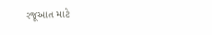રજૂઆત માટે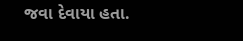જવા દેવાયા હતા.